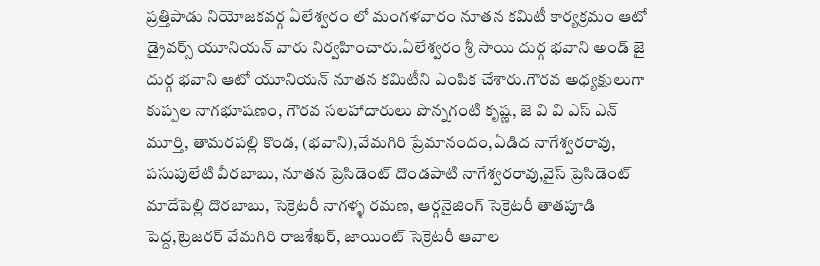ప్రత్తిపాడు నియోజకవర్గ ఏలేశ్వరం లో మంగళవారం నూతన కమిటీ కార్యక్రమం ఆటో డ్రైవర్స్ యూనియన్ వారు నిర్వహించారు.ఏలేశ్వరం శ్రీ సాయి దుర్గ భవాని అండ్ జై దుర్గ భవాని ఆటో యూనియన్ నూతన కమిటీని ఎంపిక చేశారు.గౌరవ అధ్యక్షులుగా కుప్పల నాగభూషణం, గౌరవ సలహాదారులు పొన్నగంటి కృష్ణ, జె వి వి ఎస్ ఎన్ మూర్తి, తామరపల్లి కొండ, (భవాని),వేమగిరి ప్రేమానందం,ఏడిద నాగేశ్వరరావు, పసుపులేటి వీరబాబు, నూతన ప్రెసిడెంట్ దొండపాటి నాగేశ్వరరావు,వైస్ ప్రెసిడెంట్ మాదేపెల్లి దొరబాబు, సెక్రెటరీ నాగళ్ళ రమణ, ఆర్గనైజింగ్ సెక్రెటరీ తాతపూడి పెద్ద,ట్రెజరర్ వేమగిరి రాజశేఖర్, జాయింట్ సెక్రెటరీ ఆవాల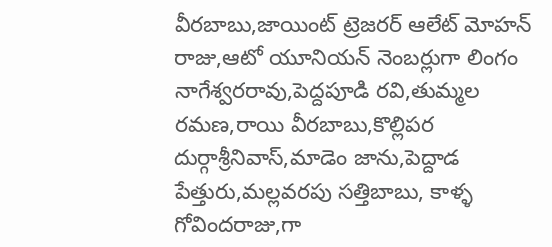వీరబాబు,జాయింట్ ట్రెజరర్ ఆలేట్ మోహన్ రాజు,ఆటో యూనియన్ నెంబర్లుగా లింగం నాగేశ్వరరావు,పెద్దపూడి రవి,తుమ్మల రమణ,రాయి వీరబాబు,కొల్లిపర దుర్గాశ్రీనివాస్,మాడెం జాను,పెద్దాడ పేత్తురు,మల్లవరపు సత్తిబాబు, కాళ్ళ గోవిందరాజు,గా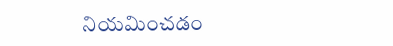నియమించడం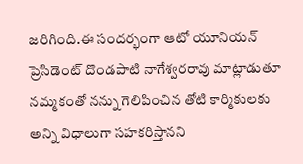జరిగింది.ఈ సందర్భంగా ఆటో యూనియన్ ప్రెసిడెంట్ దొండపాటి నాగేశ్వరరావు మాట్లాడుతూ నమ్మకంతో నన్ను గెలిపించిన తోటి కార్మికులకు అన్ని విధాలుగా సహకరిస్తానని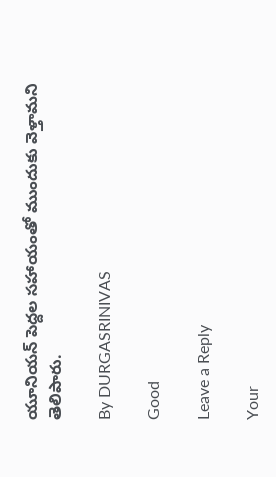యూనియన్ పెద్దల సహాయంతో ముందుకు వెళ్తామని
తెలిపారు.

By DURGASRINIVAS

Good

Leave a Reply

Your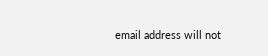email address will not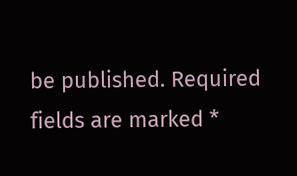be published. Required fields are marked *